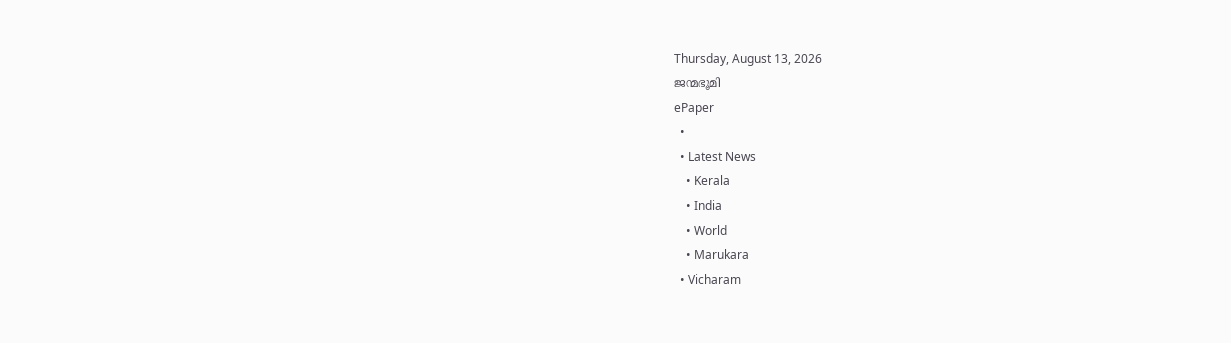Thursday, August 13, 2026
ജന്മഭൂമി
ePaper
  •
  • Latest News
    • Kerala
    • India
    • World
    • Marukara
  • Vicharam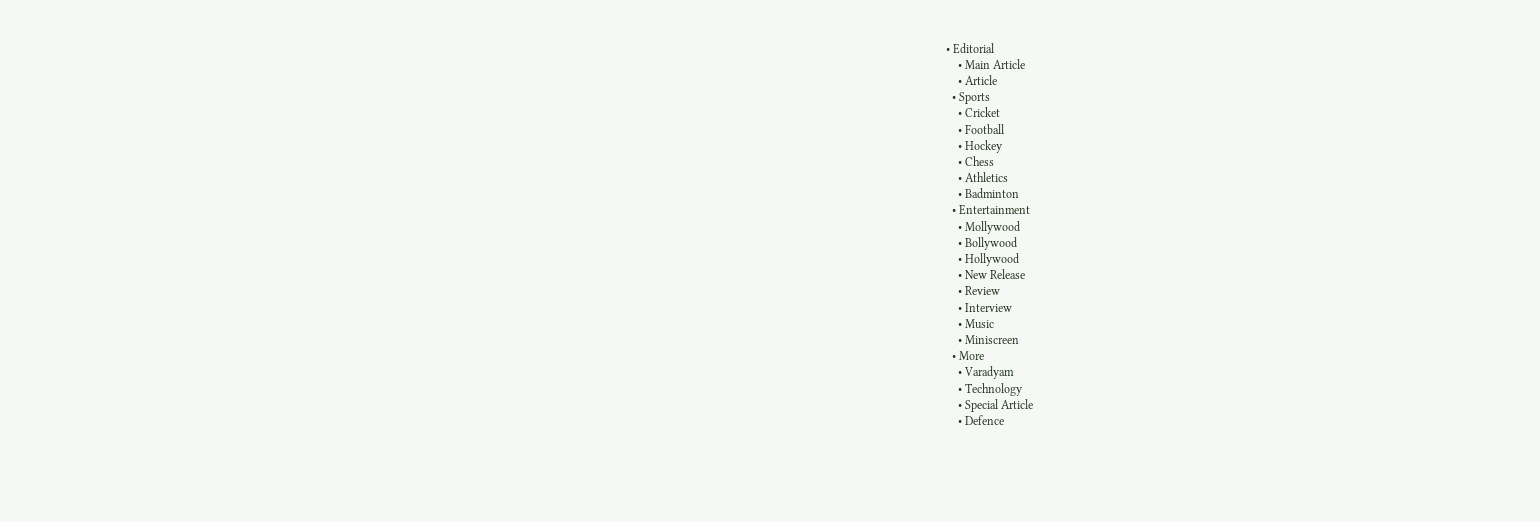• Editorial
    • Main Article
    • Article
  • Sports
    • Cricket
    • Football
    • Hockey
    • Chess
    • Athletics
    • Badminton
  • Entertainment
    • Mollywood
    • Bollywood
    • Hollywood
    • New Release
    • Review
    • Interview
    • Music
    • Miniscreen
  • More
    • Varadyam
    • Technology
    • Special Article
    • Defence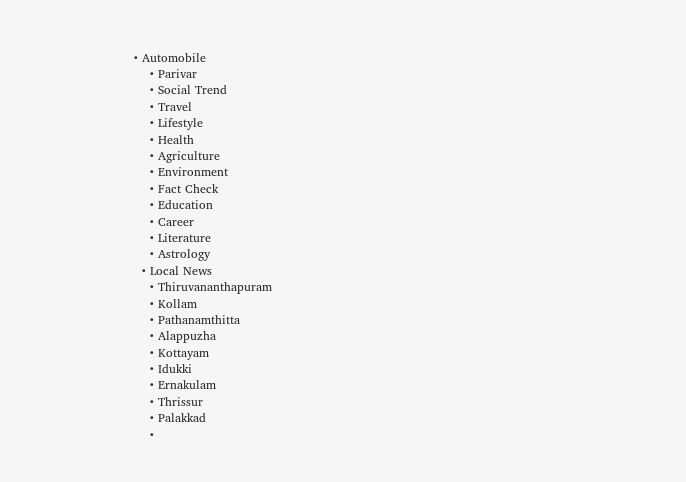• Automobile
    • Parivar
    • Social Trend
    • Travel
    • Lifestyle
    • Health
    • Agriculture
    • Environment
    • Fact Check
    • Education
    • Career
    • Literature
    • Astrology
  • Local News
    • Thiruvananthapuram
    • Kollam
    • Pathanamthitta
    • Alappuzha
    • Kottayam
    • Idukki
    • Ernakulam
    • Thrissur
    • Palakkad
    •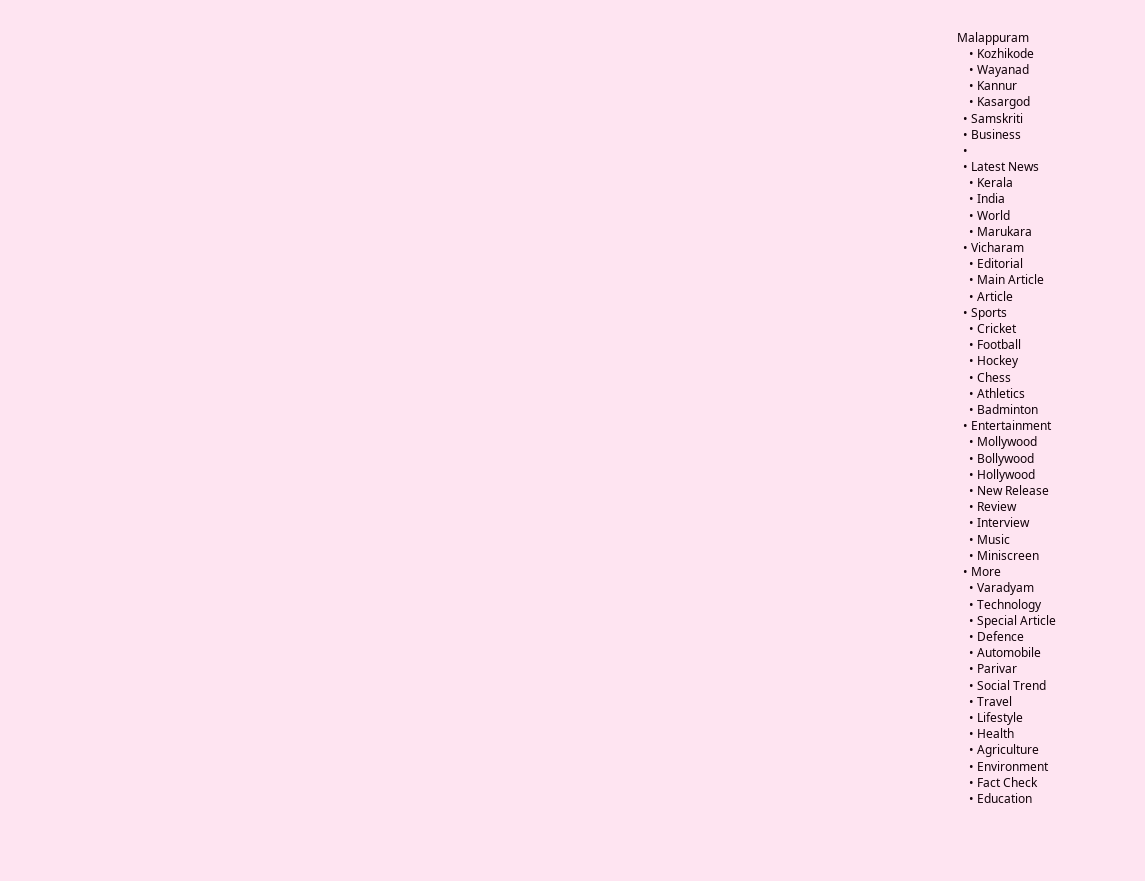Malappuram
    • Kozhikode
    • Wayanad
    • Kannur
    • Kasargod
  • Samskriti
  • Business
  •
  • Latest News
    • Kerala
    • India
    • World
    • Marukara
  • Vicharam
    • Editorial
    • Main Article
    • Article
  • Sports
    • Cricket
    • Football
    • Hockey
    • Chess
    • Athletics
    • Badminton
  • Entertainment
    • Mollywood
    • Bollywood
    • Hollywood
    • New Release
    • Review
    • Interview
    • Music
    • Miniscreen
  • More
    • Varadyam
    • Technology
    • Special Article
    • Defence
    • Automobile
    • Parivar
    • Social Trend
    • Travel
    • Lifestyle
    • Health
    • Agriculture
    • Environment
    • Fact Check
    • Education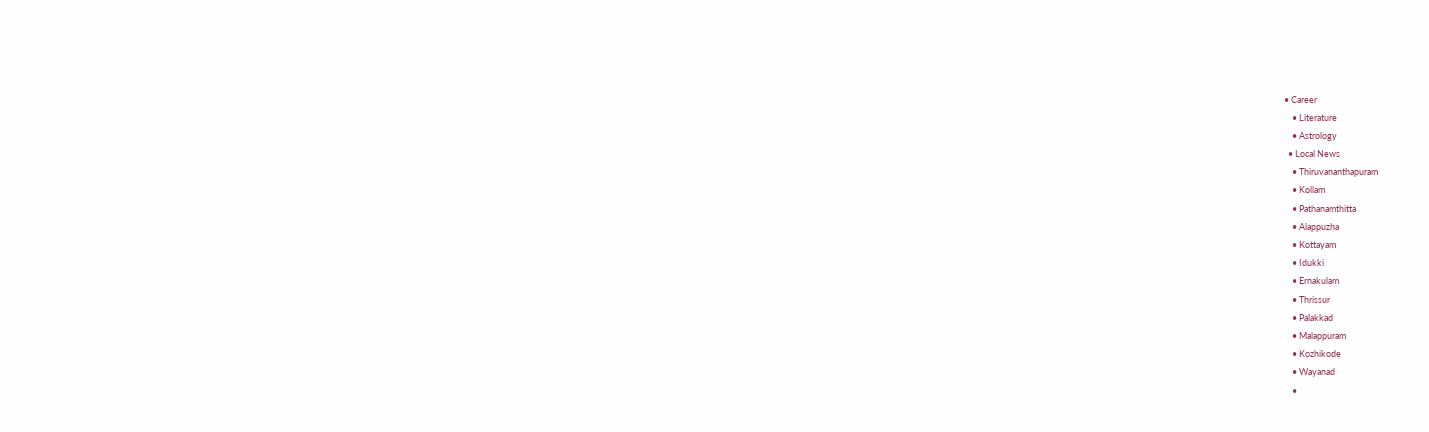• Career
    • Literature
    • Astrology
  • Local News
    • Thiruvananthapuram
    • Kollam
    • Pathanamthitta
    • Alappuzha
    • Kottayam
    • Idukki
    • Ernakulam
    • Thrissur
    • Palakkad
    • Malappuram
    • Kozhikode
    • Wayanad
    •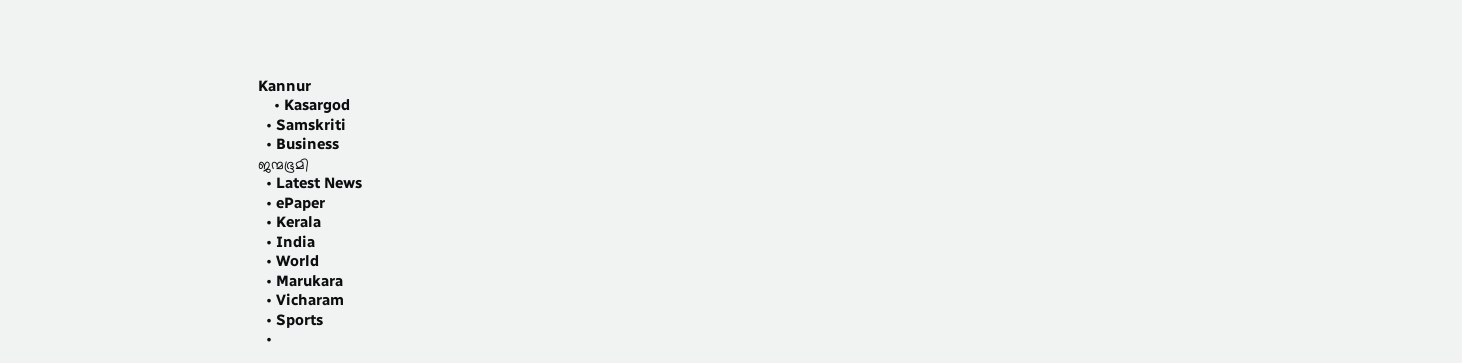Kannur
    • Kasargod
  • Samskriti
  • Business
ജന്മഭൂമി
  • Latest News
  • ePaper
  • Kerala
  • India
  • World
  • Marukara
  • Vicharam
  • Sports
  •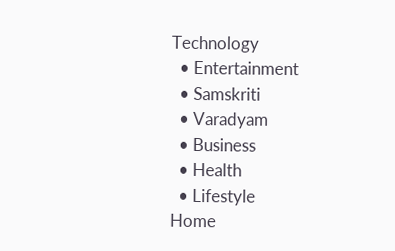Technology
  • Entertainment
  • Samskriti
  • Varadyam
  • Business
  • Health
  • Lifestyle
Home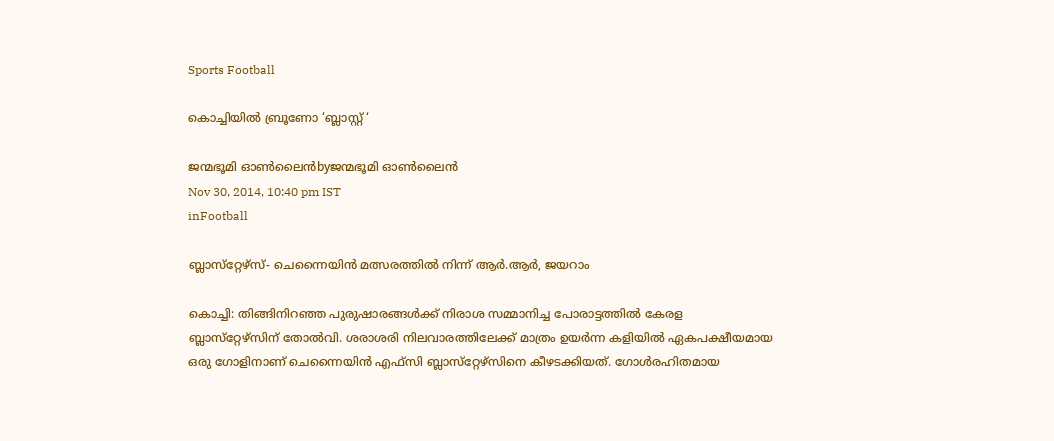Sports Football

കൊച്ചിയില്‍ ബ്രൂണോ ‘ബ്ലാസ്റ്റ് ‘

ജന്മഭൂമി ഓണ്‍ലൈന്‍byജന്മഭൂമി ഓണ്‍ലൈന്‍
Nov 30, 2014, 10:40 pm IST
inFootball

ബ്ലാസ്‌റ്റേഴ്‌സ്- ചെന്നൈയിന്‍ മത്സരത്തില്‍ നിന്ന് ആര്‍.ആര്‍, ജയറാം

കൊച്ചി: തിങ്ങിനിറഞ്ഞ പുരുഷാരങ്ങള്‍ക്ക് നിരാശ സമ്മാനിച്ച പോരാട്ടത്തില്‍ കേരള ബ്ലാസ്‌റ്റേഴ്‌സിന് തോല്‍വി. ശരാശരി നിലവാരത്തിലേക്ക് മാത്രം ഉയര്‍ന്ന കളിയില്‍ ഏകപക്ഷീയമായ ഒരു ഗോളിനാണ് ചെന്നൈയിന്‍ എഫ്‌സി ബ്ലാസ്‌റ്റേഴ്‌സിനെ കീഴടക്കിയത്. ഗോള്‍രഹിതമായ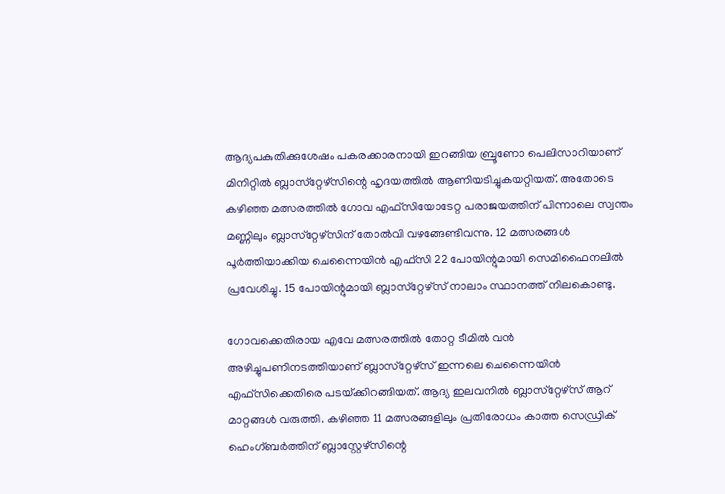ആദ്യപകുതിക്കുശേഷം പകരക്കാരനായി ഇറങ്ങിയ ബ്രൂണോ പെലിസാറിയാണ് മിനിറ്റില്‍ ബ്ലാസ്‌റ്റേഴ്‌സിന്റെ ഹൃദയത്തില്‍ ആണിയടിച്ചുകയറ്റിയത്. അതോടെ കഴിഞ്ഞ മത്സരത്തില്‍ ഗോവ എഫ്‌സിയോടേറ്റ പരാജയത്തിന് പിന്നാലെ സ്വന്തം മണ്ണിലും ബ്ലാസ്‌റ്റേഴ്‌സിന് തോല്‍വി വഴങ്ങേണ്ടിവന്നു. 12 മത്സരങ്ങള്‍ പൂര്‍ത്തിയാക്കിയ ചെന്നൈയിന്‍ എഫ്‌സി 22 പോയിന്റുമായി സെമിഫൈനലില്‍ പ്രവേശിച്ചു. 15 പോയിന്റുമായി ബ്ലാസ്‌റ്റേഴ്‌സ് നാലാം സ്ഥാനത്ത് നിലകൊണ്ടു.

ഗോവക്കെതിരായ എവേ മത്സരത്തില്‍ തോറ്റ ടീമില്‍ വന്‍ അഴിച്ചുപണിനടത്തിയാണ് ബ്ലാസ്‌റ്റേഴ്‌സ് ഇന്നലെ ചെന്നൈയിന്‍ എഫ്‌സിക്കെതിരെ പടയ്‌ക്കിറങ്ങിയത്. ആദ്യ ഇലവനില്‍ ബ്ലാസ്‌റ്റേഴ്‌സ് ആറ് മാറ്റങ്ങള്‍ വരുത്തി. കഴിഞ്ഞ 11 മത്സരങ്ങളിലും പ്രതിരോധം കാത്ത സെഡ്രിക് ഹെംഗ്ബര്‍ത്തിന് ബ്ലാസ്റ്റേഴ്‌സിന്റെ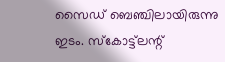സൈഡ് ബെഞ്ചിലായിരുന്നു ഇടം. സ്‌കോട്ട്‌ലന്റ്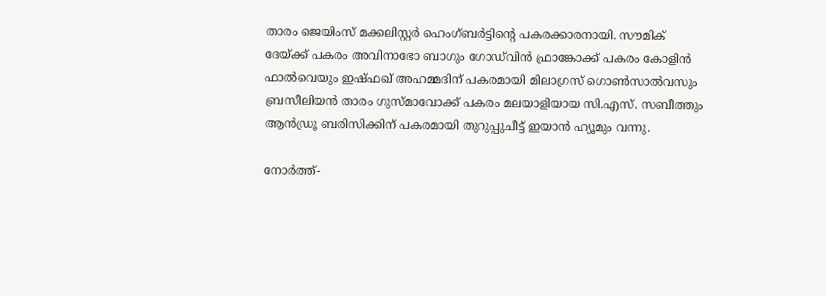താരം ജെയിംസ് മക്കലിസ്റ്റര്‍ ഹെംഗ്ബര്‍ട്ടിന്റെ പകരക്കാരനായി. സൗമിക് ദേയ്‌ക്ക് പകരം അവിനാഭോ ബാഗും ഗോഡ്‌വിന്‍ ഫ്രാങ്കോക്ക് പകരം കോളിന്‍ ഫാല്‍വെയും ഇഷ്ഫഖ് അഹമ്മദിന് പകരമായി മിലാഗ്രസ് ഗൊണ്‍സാല്‍വസും ബ്രസീലിയന്‍ താരം ഗുസ്മാവോക്ക് പകരം മലയാളിയായ സി.എസ്. സബീത്തും ആന്‍ഡ്രൂ ബരിസിക്കിന് പകരമായി തുറുപ്പുചീട്ട് ഇയാന്‍ ഹ്യൂമും വന്നു.

നോര്‍ത്ത്-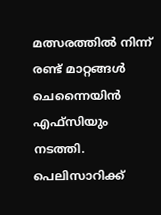മത്സരത്തില്‍ നിന്ന് രണ്ട് മാറ്റങ്ങള്‍ ചെന്നൈയിന്‍ എഫ്‌സിയും നടത്തി. പെലിസാറിക്ക്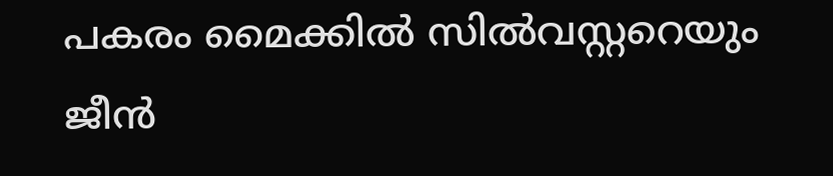പകരം മൈക്കില്‍ സില്‍വസ്റ്ററെയും ജീന്‍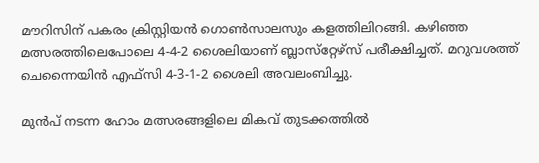മൗറിസിന് പകരം ക്രിസ്റ്റിയന്‍ ഗൊണ്‍സാലസും കളത്തിലിറങ്ങി. കഴിഞ്ഞ മത്സരത്തിലെപോലെ 4-4-2 ശൈലിയാണ് ബ്ലാസ്‌റ്റേഴ്‌സ് പരീക്ഷിച്ചത്. മറുവശത്ത് ചെന്നൈയിന്‍ എഫ്‌സി 4-3-1-2 ശൈലി അവലംബിച്ചു.

മുന്‍പ് നടന്ന ഹോം മത്സരങ്ങളിലെ മികവ് തുടക്കത്തില്‍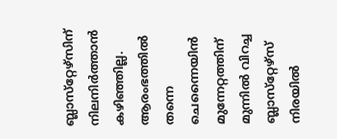ബ്ലാസ്‌റ്റേഴ്‌സിന് നിലനിര്‍ത്താന്‍ കഴിഞ്ഞില്ല. ആരംഭത്തില്‍ തന്നെ ചെന്നൈയിന്‍ മുന്നേറ്റത്തിന് മുന്നില്‍ വിറച്ച ബ്ലാസ്‌റ്റേഴ്‌സ് നിരയില്‍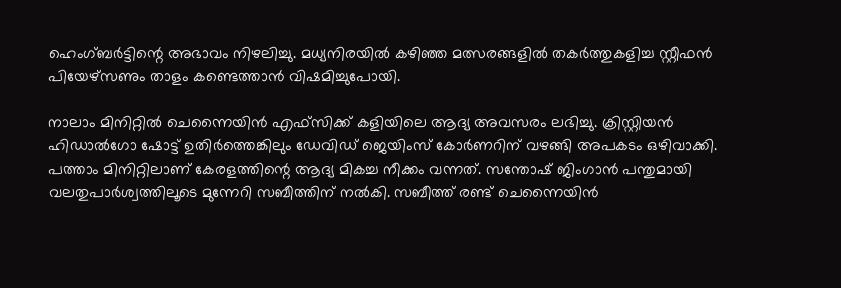ഹെംഗ്ബര്‍ട്ടിന്റെ അഭാവം നിഴലിച്ചു. മധ്യനിരയില്‍ കഴിഞ്ഞ മത്സരങ്ങളില്‍ തകര്‍ത്തുകളിച്ച സ്റ്റീഫന്‍ പിയേഴ്‌സണും താളം കണ്ടെത്താന്‍ വിഷമിച്ചുപോയി.

നാലാം മിനിറ്റില്‍ ചെന്നൈയിന്‍ എഫ്‌സിക്ക് കളിയിലെ ആദ്യ അവസരം ലഭിച്ചു. ക്രിസ്റ്റിയന്‍ ഹിഡാല്‍ഗോ ഷോട്ട് ഉതിര്‍ത്തെങ്കിലും ഡേവിഡ് ജെയിംസ് കോര്‍ണറിന് വഴങ്ങി അപകടം ഒഴിവാക്കി. പത്താം മിനിറ്റിലാണ് കേരളത്തിന്റെ ആദ്യ മികച്ച നീക്കം വന്നത്. സന്തോഷ് ജിംഗാന്‍ പന്തുമായി വലതുപാര്‍ശ്വത്തിലൂടെ മുന്നേറി സബീത്തിന് നല്‍കി. സബീത്ത് രണ്ട് ചെന്നൈയിന്‍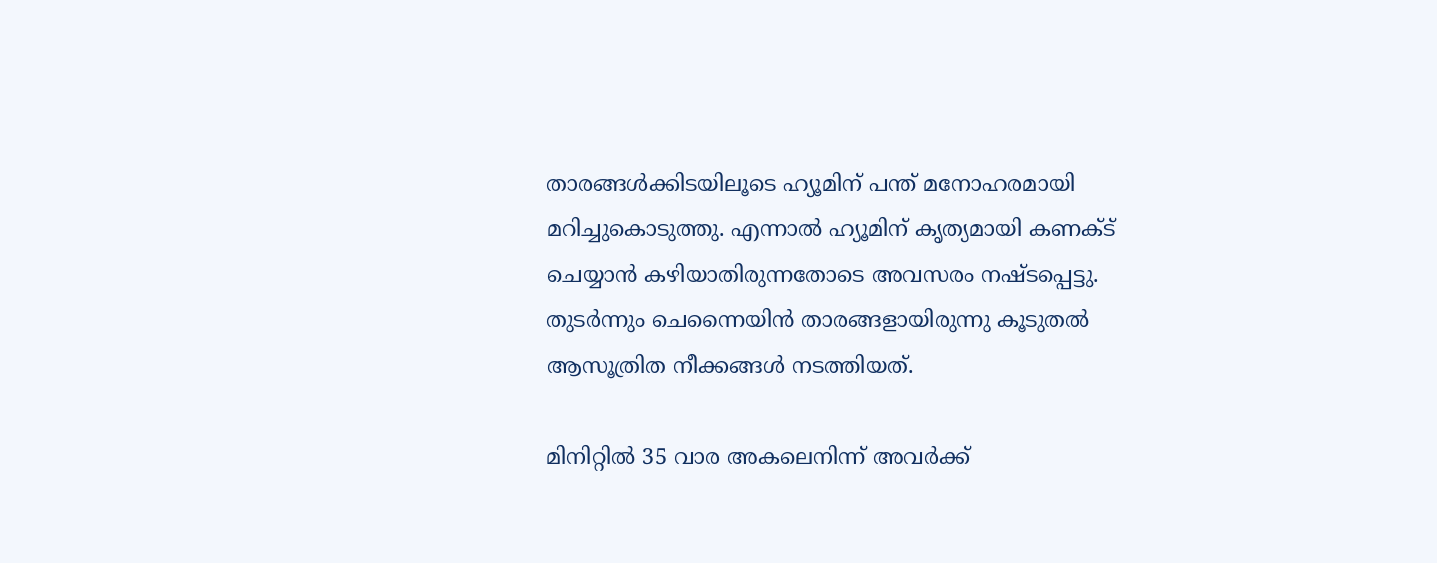താരങ്ങള്‍ക്കിടയിലൂടെ ഹ്യൂമിന് പന്ത് മനോഹരമായി മറിച്ചുകൊടുത്തു. എന്നാല്‍ ഹ്യൂമിന് കൃത്യമായി കണക്ട് ചെയ്യാന്‍ കഴിയാതിരുന്നതോടെ അവസരം നഷ്ടപ്പെട്ടു. തുടര്‍ന്നും ചെന്നൈയിന്‍ താരങ്ങളായിരുന്നു കൂടുതല്‍ ആസൂത്രിത നീക്കങ്ങള്‍ നടത്തിയത്.

മിനിറ്റില്‍ 35 വാര അകലെനിന്ന് അവര്‍ക്ക്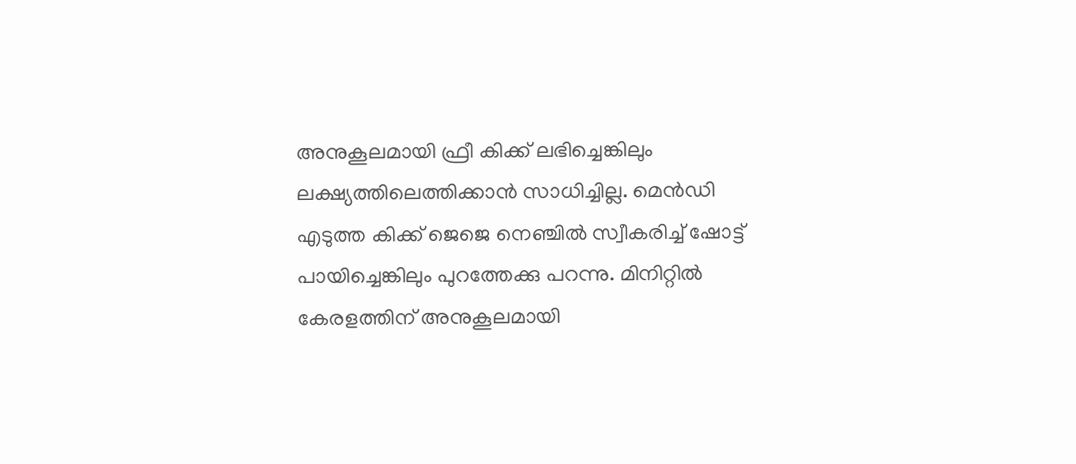അനുകൂലമായി ഫ്രീ കിക്ക് ലഭിച്ചെങ്കിലും ലക്ഷ്യത്തിലെത്തിക്കാന്‍ സാധിച്ചില്ല. മെന്‍ഡി എടുത്ത കിക്ക് ജെജെ നെഞ്ചില്‍ സ്വീകരിച്ച് ഷോട്ട് പായിച്ചെങ്കിലും പുറത്തേക്കു പറന്നു. മിനിറ്റില്‍ കേരളത്തിന് അനുകൂലമായി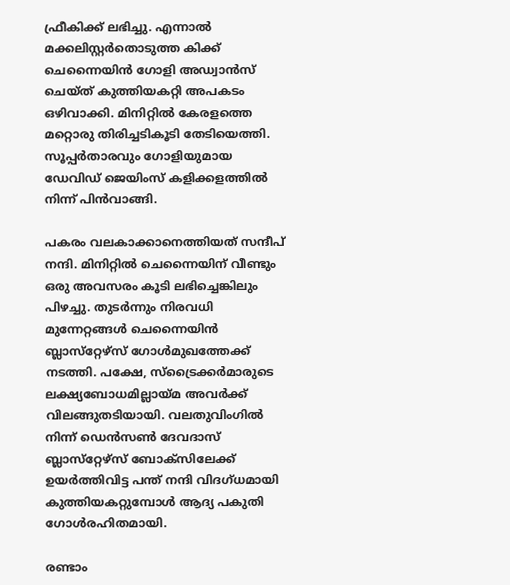ഫ്രീകിക്ക് ലഭിച്ചു. എന്നാല്‍ മക്കലിസ്റ്റര്‍തൊടുത്ത കിക്ക് ചെന്നൈയിന്‍ ഗോളി അഡ്വാന്‍സ് ചെയ്ത് കുത്തിയകറ്റി അപകടം ഒഴിവാക്കി. മിനിറ്റില്‍ കേരളത്തെ മറ്റൊരു തിരിച്ചടികൂടി തേടിയെത്തി. സൂപ്പര്‍താരവും ഗോളിയുമായ ഡേവിഡ് ജെയിംസ് കളിക്കളത്തില്‍ നിന്ന് പിന്‍വാങ്ങി.

പകരം വലകാക്കാനെത്തിയത് സന്ദീപ് നന്ദി. മിനിറ്റില്‍ ചെന്നൈയിന് വീണ്ടും ഒരു അവസരം കൂടി ലഭിച്ചെങ്കിലും പിഴച്ചു. തുടര്‍ന്നും നിരവധി മുന്നേറ്റങ്ങള്‍ ചെന്നൈയിന്‍ ബ്ലാസ്‌റ്റേഴ്‌സ് ഗോള്‍മുഖത്തേക്ക് നടത്തി. പക്ഷേ, സ്‌ട്രൈക്കര്‍മാരുടെ ലക്ഷ്യബോധമില്ലായ്‌മ അവര്‍ക്ക് വിലങ്ങുതടിയായി. വലതുവിംഗില്‍ നിന്ന് ഡെന്‍സണ്‍ ദേവദാസ് ബ്ലാസ്‌റ്റേഴ്‌സ് ബോക്‌സിലേക്ക് ഉയര്‍ത്തിവിട്ട പന്ത് നന്ദി വിദഗ്ധമായി കുത്തിയകറ്റുമ്പോള്‍ ആദ്യ പകുതി ഗോള്‍രഹിതമായി.

രണ്ടാം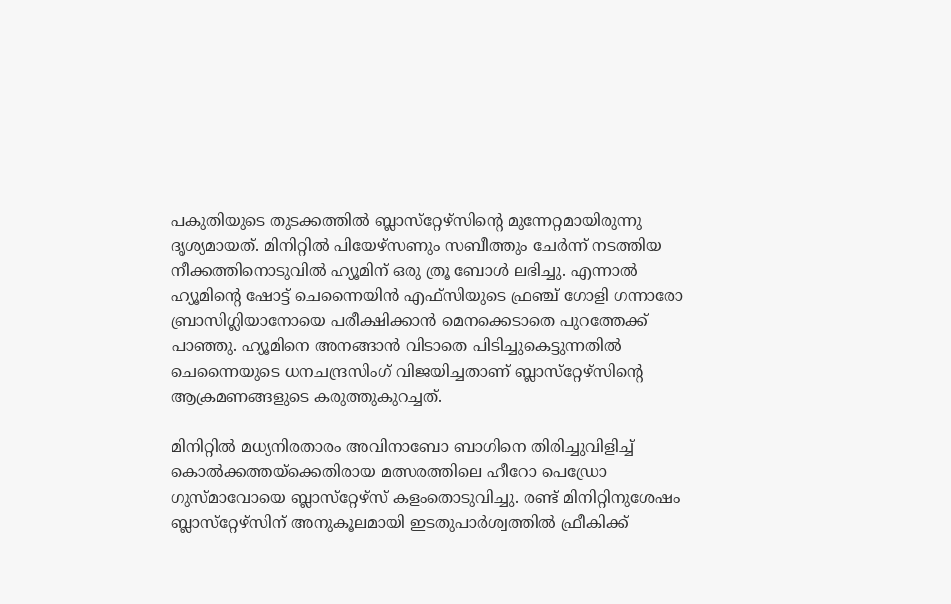പകുതിയുടെ തുടക്കത്തില്‍ ബ്ലാസ്‌റ്റേഴ്‌സിന്റെ മുന്നേറ്റമായിരുന്നു ദൃശ്യമായത്. മിനിറ്റില്‍ പിയേഴ്‌സണും സബീത്തും ചേര്‍ന്ന് നടത്തിയ നീക്കത്തിനൊടുവില്‍ ഹ്യൂമിന് ഒരു ത്രൂ ബോള്‍ ലഭിച്ചു. എന്നാല്‍ ഹ്യൂമിന്റെ ഷോട്ട് ചെന്നൈയിന്‍ എഫ്‌സിയുടെ ഫ്രഞ്ച് ഗോളി ഗന്നാരോ ബ്രാസിഗ്ലിയാനോയെ പരീക്ഷിക്കാന്‍ മെനക്കെടാതെ പുറത്തേക്ക് പാഞ്ഞു. ഹ്യൂമിനെ അനങ്ങാന്‍ വിടാതെ പിടിച്ചുകെട്ടുന്നതില്‍ ചെന്നൈയുടെ ധനചന്ദ്രസിംഗ് വിജയിച്ചതാണ് ബ്ലാസ്‌റ്റേഴ്‌സിന്റെ ആക്രമണങ്ങളുടെ കരുത്തുകുറച്ചത്.

മിനിറ്റില്‍ മധ്യനിരതാരം അവിനാബോ ബാഗിനെ തിരിച്ചുവിളിച്ച് കൊല്‍ക്കത്തയ്‌ക്കെതിരായ മത്സരത്തിലെ ഹീറോ പെഡ്രോ ഗുസ്മാവോയെ ബ്ലാസ്‌റ്റേഴ്‌സ് കളംതൊടുവിച്ചു. രണ്ട് മിനിറ്റിനുശേഷം ബ്ലാസ്‌റ്റേഴ്‌സിന് അനുകൂലമായി ഇടതുപാര്‍ശ്വത്തില്‍ ഫ്രീകിക്ക്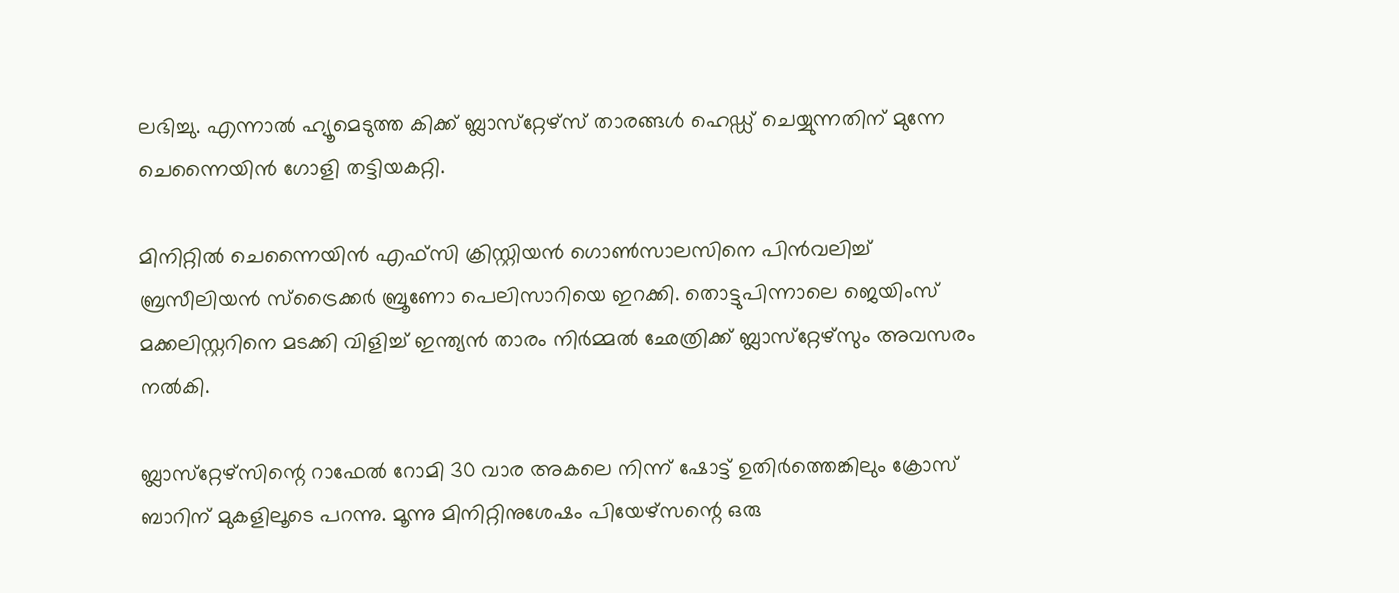ലഭിച്ചു. എന്നാല്‍ ഹ്യൂമെടുത്ത കിക്ക് ബ്ലാസ്‌റ്റേഴ്‌സ് താരങ്ങള്‍ ഹെഡ്ഡ് ചെയ്യുന്നതിന് മുന്നേ ചെന്നൈയിന്‍ ഗോളി തട്ടിയകറ്റി.

മിനിറ്റില്‍ ചെന്നൈയിന്‍ എഫ്‌സി ക്രിസ്റ്റിയന്‍ ഗൊണ്‍സാലസിനെ പിന്‍വലിച്ച് ബ്രസീലിയന്‍ സ്‌ട്രൈക്കര്‍ ബ്രൂണോ പെലിസാറിയെ ഇറക്കി. തൊട്ടുപിന്നാലെ ജെയിംസ് മക്കലിസ്റ്ററിനെ മടക്കി വിളിച്ച് ഇന്ത്യന്‍ താരം നിര്‍മ്മല്‍ ഛേത്രിക്ക് ബ്ലാസ്‌റ്റേഴ്‌സും അവസരം നല്‍കി.

ബ്ലാസ്‌റ്റേഴ്‌സിന്റെ റാഫേല്‍ റോമി 30 വാര അകലെ നിന്ന് ഷോട്ട് ഉതിര്‍ത്തെങ്കിലും ക്രോസ് ബാറിന് മുകളിലൂടെ പറന്നു. മൂന്നു മിനിറ്റിനുശേഷം പിയേഴ്‌സന്റെ ഒരു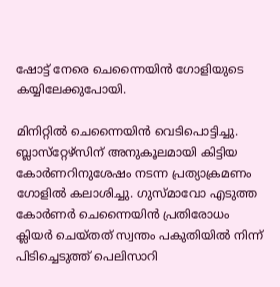ഷോട്ട് നേരെ ചെന്നൈയിന്‍ ഗോളിയുടെ കയ്യിലേക്കുപോയി.

മിനിറ്റില്‍ ചെന്നൈയിന്‍ വെടിപൊട്ടിച്ചു. ബ്ലാസ്‌റ്റേഴ്‌സിന് അനുകൂലമായി കിട്ടിയ കോര്‍ണറിനുശേഷം നടന്ന പ്രത്യാക്രമണം ഗോളില്‍ കലാശിച്ചു. ഗുസ്മാവോ എടുത്ത കോര്‍ണര്‍ ചെന്നൈയിന്‍ പ്രതിരോധം ക്ലിയര്‍ ചെയ്തത് സ്വന്തം പകുതിയില്‍ നിന്ന് പിടിച്ചെടുത്ത് പെലിസാറി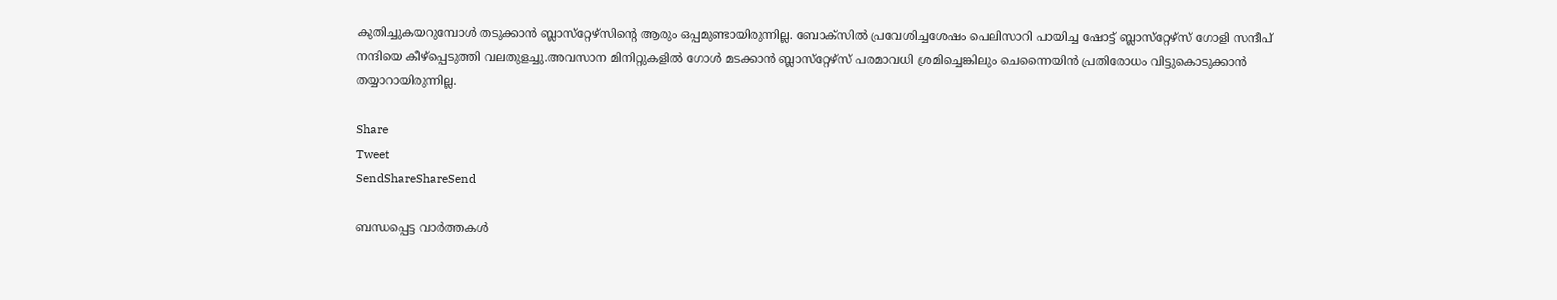കുതിച്ചുകയറുമ്പോള്‍ തടുക്കാന്‍ ബ്ലാസ്‌റ്റേഴ്‌സിന്റെ ആരും ഒപ്പമുണ്ടായിരുന്നില്ല. ബോക്‌സില്‍ പ്രവേശിച്ചശേഷം പെലിസാറി പായിച്ച ഷോട്ട് ബ്ലാസ്‌റ്റേഴ്‌സ് ഗോളി സന്ദീപ് നന്ദിയെ കീഴ്‌പ്പെടുത്തി വലതുളച്ചു.അവസാന മിനിറ്റുകളില്‍ ഗോള്‍ മടക്കാന്‍ ബ്ലാസ്‌റ്റേഴ്‌സ് പരമാവധി ശ്രമിച്ചെങ്കിലും ചെന്നൈയിന്‍ പ്രതിരോധം വിട്ടുകൊടുക്കാന്‍ തയ്യാറായിരുന്നില്ല.

Share
Tweet
SendShareShareSend

ബന്ധപ്പെട്ട വാര്‍ത്തകള്‍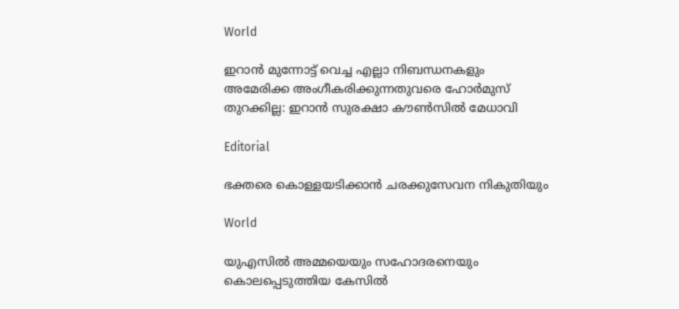World

ഇറാൻ മുന്നോട്ട് വെച്ച എല്ലാ നിബന്ധനകളും അമേരിക്ക അംഗീകരിക്കുന്നതുവരെ ഹോർമുസ് തുറക്കില്ല: ഇറാൻ സുരക്ഷാ കൗൺസിൽ മേധാവി

Editorial

ഭക്തരെ കൊള്ളയടിക്കാന്‍ ചരക്കുസേവന നികുതിയും

World

യുഎസിൽ അമ്മയെയും സഹോദരനെയും കൊലപ്പെടുത്തിയ കേസിൽ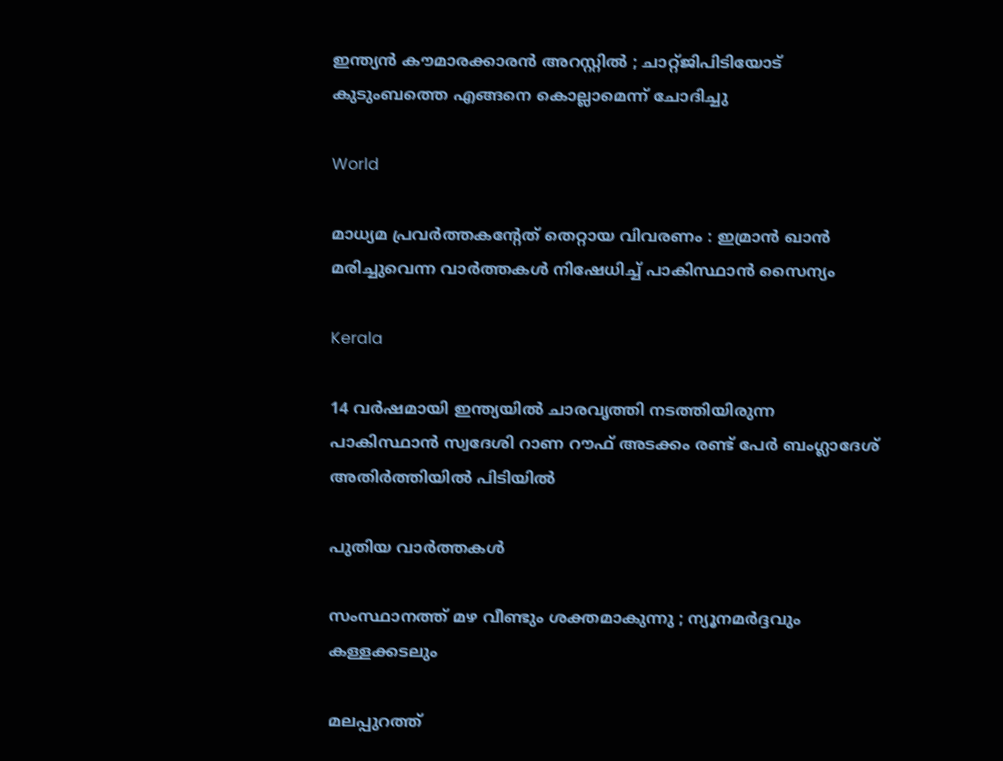ഇന്ത്യൻ കൗമാരക്കാരൻ അറസ്റ്റിൽ ; ചാറ്റ്ജിപിടിയോട് കുടുംബത്തെ എങ്ങനെ കൊല്ലാമെന്ന് ചോദിച്ചു

World

മാധ്യമ പ്രവർത്തകൻ്റേത് തെറ്റായ വിവരണം : ഇമ്രാൻ ഖാൻ മരിച്ചുവെന്ന വാർത്തകൾ നിഷേധിച്ച് പാകിസ്ഥാൻ സൈന്യം

Kerala

14 വർഷമായി ഇന്ത്യയിൽ ചാരവൃത്തി നടത്തിയിരുന്ന പാകിസ്ഥാൻ സ്വദേശി റാണ റൗഫ് അടക്കം രണ്ട് പേർ ബംഗ്ലാദേശ് അതിർത്തിയിൽ പിടിയിൽ

പുതിയ വാര്‍ത്തകള്‍

സംസ്ഥാനത്ത് മഴ വീണ്ടും ശക്തമാകുന്നു ; ന്യൂനമർദ്ദവും കള്ളക്കടലും

മലപ്പുറത്ത്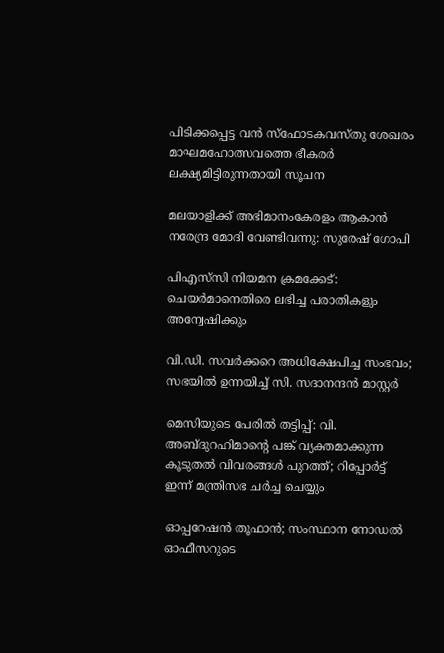പിടിക്കപ്പെട്ട വന്‍ സ്‌ഫോടകവസ്തു ശേഖരം മാഘമഹോത്സവത്തെ ഭീകരര്‍ ലക്ഷ്യമിട്ടിരുന്നതായി സൂചന

മലയാളിക്ക് അഭിമാനംകേരളം ആകാന്‍ നരേന്ദ്ര മോദി വേണ്ടിവന്നു: സുരേഷ് ഗോപി

പിഎസ്‌സി നിയമന ക്രമക്കേട്: ചെയര്‍മാനെതിരെ ലഭിച്ച പരാതികളും അന്വേഷിക്കും

വി.ഡി. സവര്‍ക്കറെ അധിക്ഷേപിച്ച സംഭവം; സഭയില്‍ ഉന്നയിച്ച് സി. സദാനന്ദന്‍ മാസ്റ്റര്‍

മെസിയുടെ പേരില്‍ തട്ടിപ്പ്: വി. അബ്ദുറഹിമാന്റെ പങ്ക് വ്യക്തമാക്കുന്ന കൂടുതല്‍ വിവരങ്ങള്‍ പുറത്ത്; റിപ്പോർട്ട് ഇന്ന് മന്ത്രിസഭ ചർച്ച ചെയ്യും

ഓപ്പറേഷന്‍ തൂഫാന്‍; സംസ്ഥാന നോഡല്‍ ഓഫീസറുടെ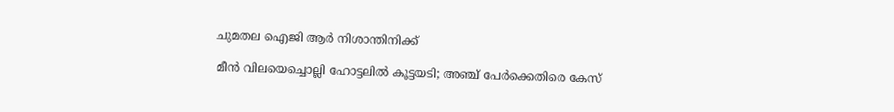ചുമതല ഐജി ആര്‍ നിശാന്തിനിക്ക്

മീന്‍ വിലയെച്ചൊല്ലി ഹോട്ടലില്‍ കൂട്ടയടി; അഞ്ച് പേര്‍ക്കെതിരെ കേസ്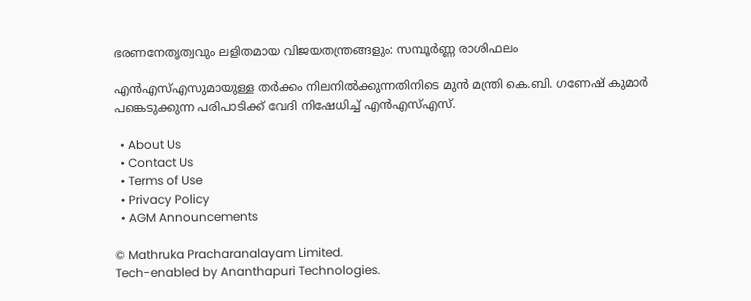ഭരണനേതൃത്വവും ലളിതമായ വിജയതന്ത്രങ്ങളും: സമ്പൂർണ്ണ രാശിഫലം

എൻഎസ്‌എസുമായുള്ള തർക്കം നിലനില്‍ക്കുന്നതിനിടെ മുൻ മന്ത്രി കെ.ബി. ഗണേഷ് കുമാർ പങ്കെടുക്കുന്ന പരിപാടിക്ക് വേദി നിഷേധിച്ച്‌ എൻഎസ്‌എസ്.

  • About Us
  • Contact Us
  • Terms of Use
  • Privacy Policy
  • AGM Announcements

© Mathruka Pracharanalayam Limited.
Tech-enabled by Ananthapuri Technologies.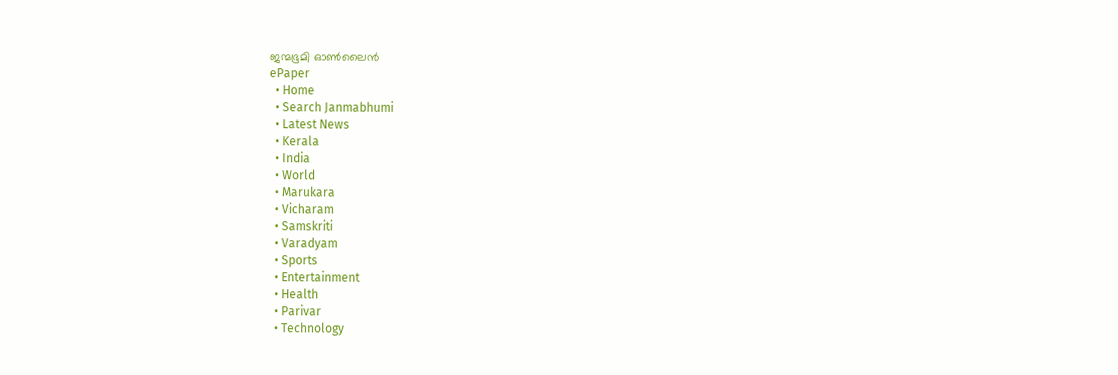ജന്മഭൂമി ഓണ്‍ലൈന്‍
ePaper
  • Home
  • Search Janmabhumi
  • Latest News
  • Kerala
  • India
  • World
  • Marukara
  • Vicharam
  • Samskriti
  • Varadyam
  • Sports
  • Entertainment
  • Health
  • Parivar
  • Technology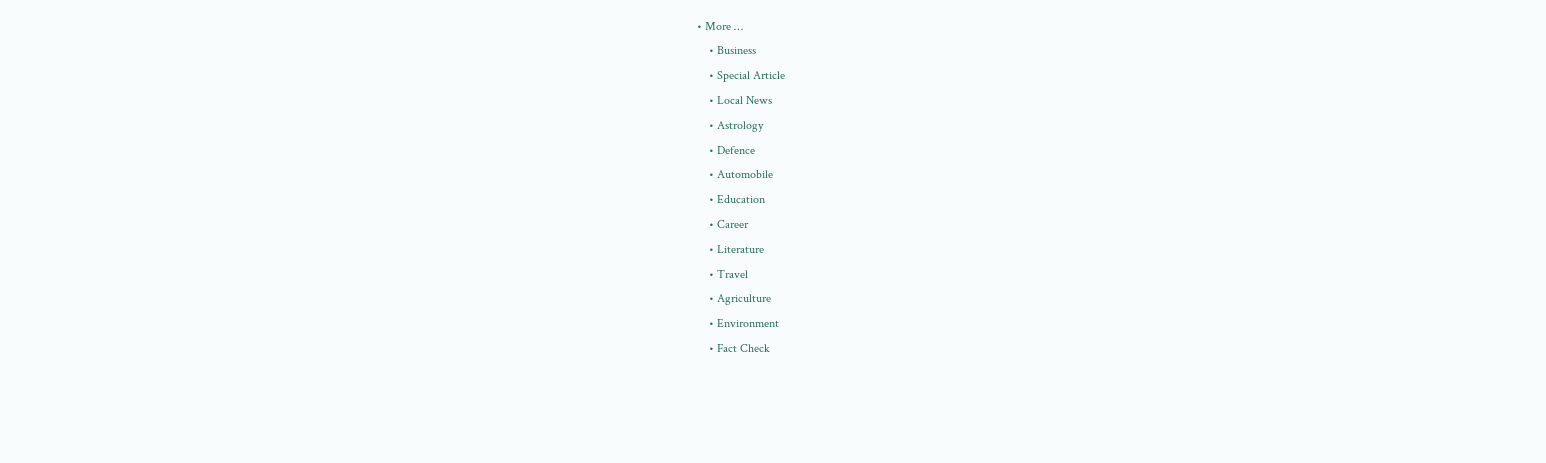• More …
    • Business
    • Special Article
    • Local News
    • Astrology
    • Defence
    • Automobile
    • Education
    • Career
    • Literature
    • Travel
    • Agriculture
    • Environment
    • Fact Check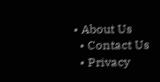• About Us
  • Contact Us
  • Privacy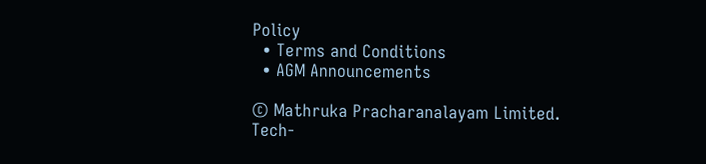Policy
  • Terms and Conditions
  • AGM Announcements

© Mathruka Pracharanalayam Limited.
Tech-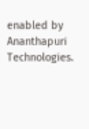enabled by Ananthapuri Technologies.